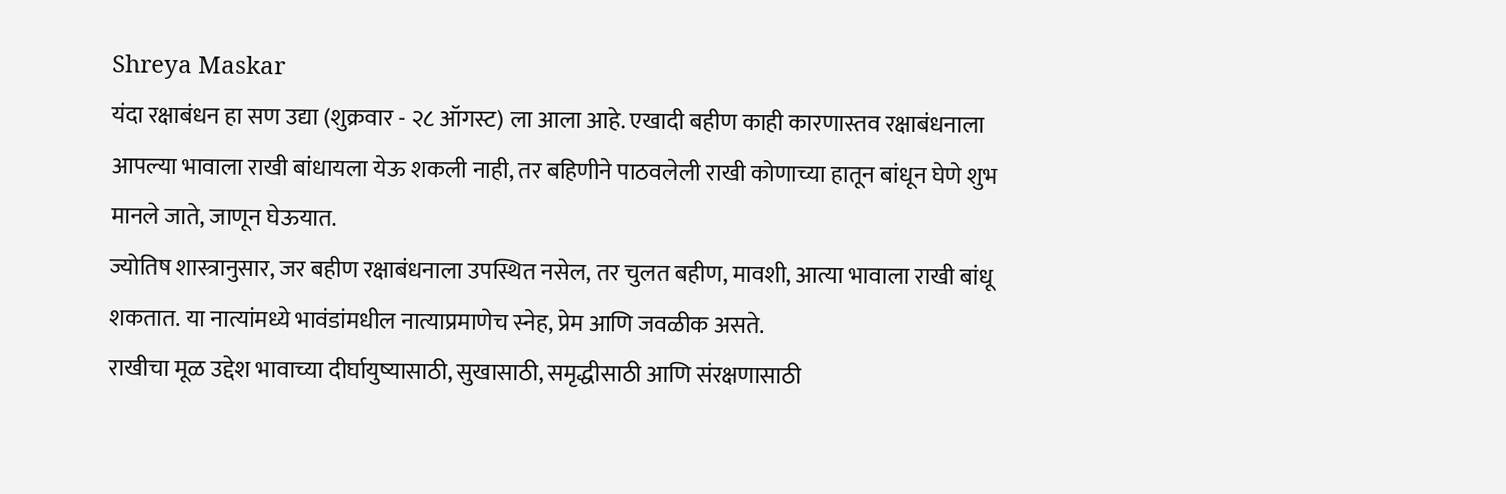Shreya Maskar
यंदा रक्षाबंधन हा सण उद्या (शुक्रवार - २८ ऑगस्ट) ला आला आहे. एखादी बहीण काही कारणास्तव रक्षाबंधनाला आपल्या भावाला राखी बांधायला येऊ शकली नाही, तर बहिणीने पाठवलेली राखी कोणाच्या हातून बांधून घेणे शुभ मानले जाते, जाणून घेऊयात.
ज्योतिष शास्त्रानुसार, जर बहीण रक्षाबंधनाला उपस्थित नसेल, तर चुलत बहीण, मावशी, आत्या भावाला राखी बांधू शकतात. या नात्यांमध्ये भावंडांमधील नात्याप्रमाणेच स्नेह, प्रेम आणि जवळीक असते.
राखीचा मूळ उद्देश भावाच्या दीर्घायुष्यासाठी, सुखासाठी, समृद्धीसाठी आणि संरक्षणासाठी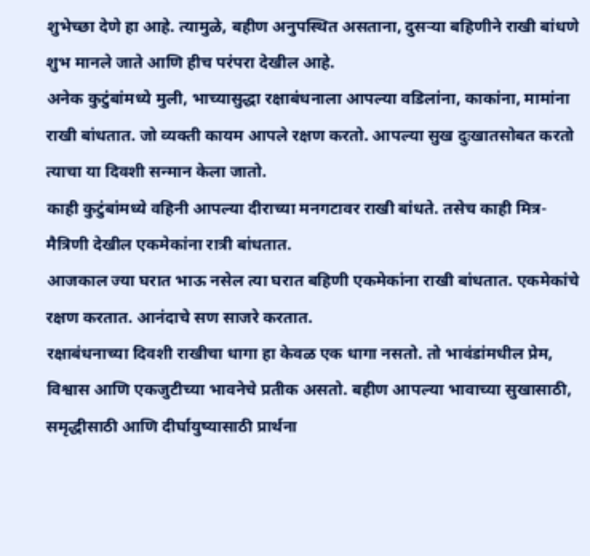शुभेच्छा देणे हा आहे. त्यामुळे, बहीण अनुपस्थित असताना, दुसऱ्या बहिणीने राखी बांधणे शुभ मानले जाते आणि हीच परंपरा देखील आहे.
अनेक कुटुंबांमध्ये मुली, भाच्यासुद्धा रक्षाबंधनाला आपल्या वडिलांना, काकांना, मामांना राखी बांधतात. जो व्यक्ती कायम आपले रक्षण करतो. आपल्या सुख दुःखातसोबत करतो त्याचा या दिवशी सन्मान केला जातो.
काही कुटुंबांमध्ये वहिनी आपल्या दीराच्या मनगटावर राखी बांधते. तसेच काही मित्र-मैत्रिणी देखील एकमेकांना रात्री बांधतात.
आजकाल ज्या घरात भाऊ नसेल त्या घरात बहिणी एकमेकांना राखी बांधतात. एकमेकांचे रक्षण करतात. आनंदाचे सण साजरे करतात.
रक्षाबंधनाच्या दिवशी राखीचा धागा हा केवळ एक धागा नसतो. तो भावंडांमधील प्रेम, विश्वास आणि एकजुटीच्या भावनेचे प्रतीक असतो. बहीण आपल्या भावाच्या सुखासाठी, समृद्धीसाठी आणि दीर्घायुष्यासाठी प्रार्थना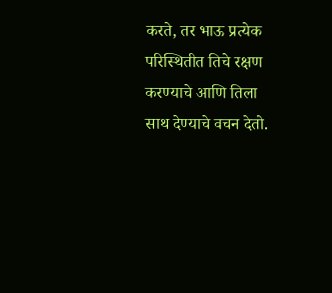करते, तर भाऊ प्रत्येक परिस्थितीत तिचे रक्षण करण्याचे आणि तिला साथ देण्याचे वचन देतो.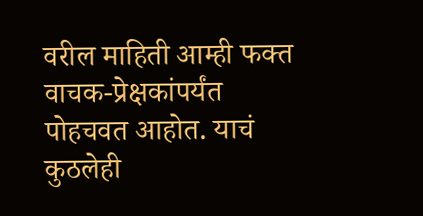वरील माहिती आम्ही फक्त वाचक-प्रेक्षकांपर्यंत पोहचवत आहोत. याचं कुठलेही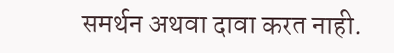समर्थन अथवा दावा करत नाही.